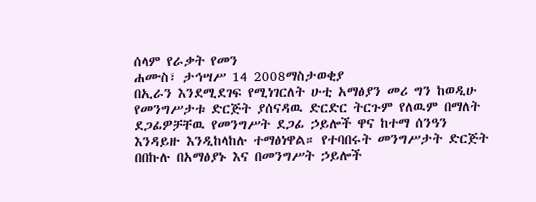ሰላም የራቃት የመን
ሐሙስ፣ ታኅሣሥ 14 2008ማስታወቂያ
በኢራን እንደሚደገፍ የሚነገርለት ሁቲ አማፅያን መሪ ግን ከወዲሁ የመንግሥታቱ ድርጅት ያሰናዳዉ ድርድር ትርጉም የለዉም በማለት ደጋፊዎቻቸዉ የመንግሥት ደጋፊ ኃይሎች ዋና ከተማ ሰንዓን እንዳይዙ እንዲከላከሉ ተማፅነዋል። የተባበሩት መንግሥታት ድርጅት በበኩሉ በአማፅያኑ እና በመንግሥት ኃይሎች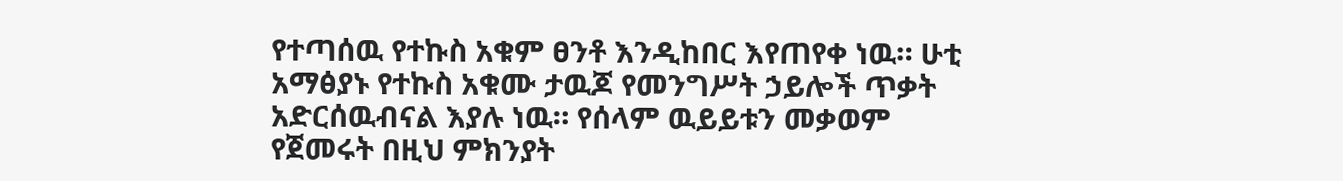የተጣሰዉ የተኩስ አቁም ፀንቶ እንዲከበር እየጠየቀ ነዉ። ሁቲ አማፅያኑ የተኩስ አቁሙ ታዉጆ የመንግሥት ኃይሎች ጥቃት አድርሰዉብናል እያሉ ነዉ። የሰላም ዉይይቱን መቃወም የጀመሩት በዚህ ምክንያት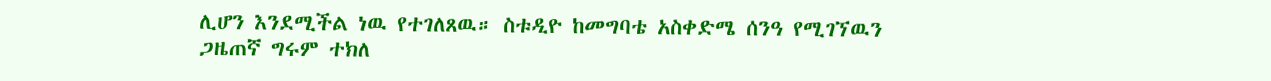ሊሆን እንደሚችል ነዉ የተገለጸዉ። ስቱዲዮ ከመግባቴ አስቀድሜ ሰንዓ የሚገኘዉን ጋዜጠኛ ግሩም ተክለ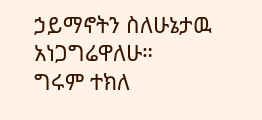ኃይማኖትን ስለሁኔታዉ አነጋግሬዋለሁ።
ግሩም ተክለ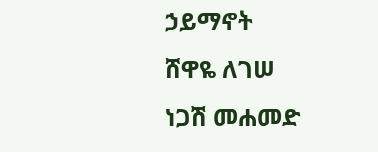ኃይማኖት
ሸዋዬ ለገሠ
ነጋሽ መሐመድ